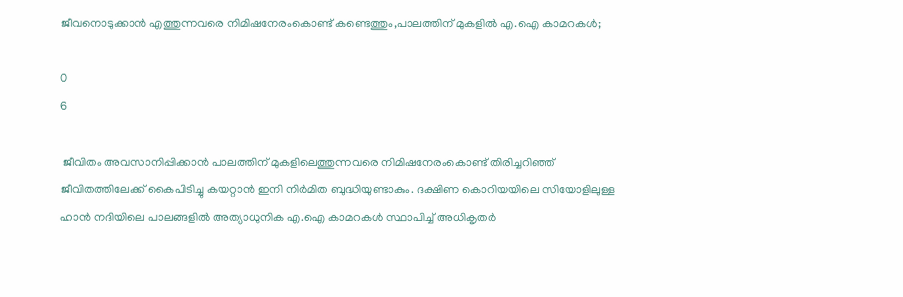ജീവനൊടുക്കാൻ എത്തുന്നവരെ നിമിഷനേരംകൊണ്ട് കണ്ടെത്തും,പാലത്തിന് മുകളിൽ എ.ഐ കാമറകൾ;

0
6

 ജീവിതം അവസാനിപ്പിക്കാൻ പാലത്തിന് മുകളിലെത്തുന്നവരെ നിമിഷനേരംകൊണ്ട് തിരിച്ചറിഞ്ഞ് ജീവിതത്തിലേക്ക് കൈപിടിച്ചു കയറ്റാൻ ഇനി നിർമിത ബുദ്ധിയുണ്ടാകും. ദക്ഷിണ കൊറിയയിലെ സിയോളിലുള്ള ഹാൻ നദിയിലെ പാലങ്ങളിൽ അത്യാധുനിക എ.ഐ കാമറകൾ സ്ഥാപിച്ച് അധികൃതർ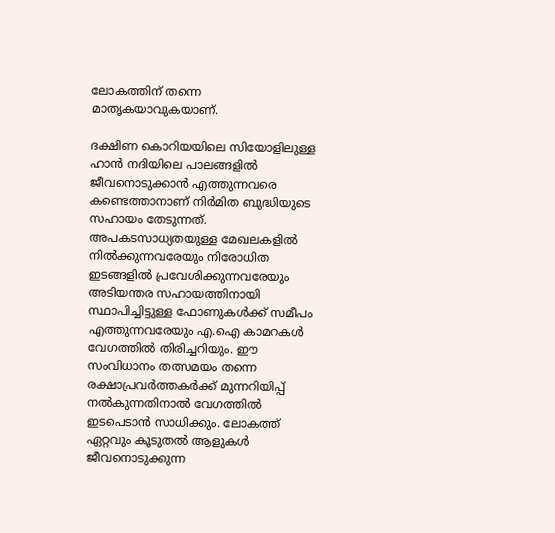ലോകത്തിന് തന്നെ മാതൃകയാവുകയാണ്.

ദക്ഷിണ കൊറിയയിലെ സിയോളിലുള്ള ഹാൻ നദിയിലെ പാലങ്ങളിൽ ജീവനൊടുക്കാൻ എത്തുന്നവരെ കണ്ടെത്താനാണ് നിർമിത ബുദ്ധിയുടെ സഹായം തേടുന്നത്. അപകടസാധ്യതയുള്ള മേഖലകളിൽ നിൽക്കുന്നവരേയും നിരോധിത ഇടങ്ങളിൽ പ്രവേശിക്കുന്നവരേയും അടിയന്തര സഹായത്തിനായി സ്ഥാപിച്ചിട്ടുള്ള ഫോണുകൾക്ക് സമീപം എത്തുന്നവരേയും എ.ഐ കാമറകൾ വേഗത്തിൽ തിരിച്ചറിയും. ഈ സംവിധാനം തത്സമയം തന്നെ രക്ഷാപ്രവർത്തകർക്ക് മുന്നറിയിപ്പ് നൽകുന്നതിനാൽ വേഗത്തിൽ ഇടപെടാൻ സാധിക്കും. ലോകത്ത് ഏറ്റവും കൂടുതൽ ആളുകൾ ജീവനൊടുക്കുന്ന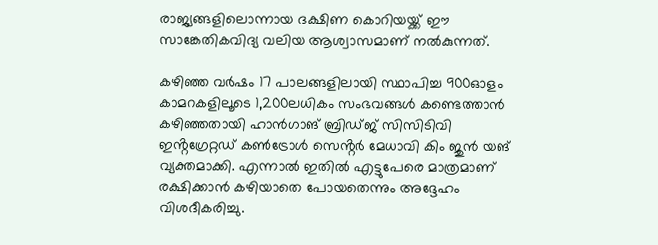രാജ്യങ്ങളിലൊന്നായ ദക്ഷിണ കൊറിയയ്ക്ക് ഈ സാങ്കേതികവിദ്യ വലിയ ആശ്വാസമാണ് നൽകുന്നത്.

കഴിഞ്ഞ വർഷം 17 പാലങ്ങളിലായി സ്ഥാപിച്ച 900ഓളം കാമറകളിലൂടെ 1,200ലധികം സംഭവങ്ങൾ കണ്ടെത്താൻ കഴിഞ്ഞതായി ഹാൻഗാങ് ബ്രിഡ്ജ് സിസിടിവി ഇൻ്റഗ്രേറ്റഡ് കൺട്രോൾ സെൻ്റർ മേധാവി കിം ജുൻ യങ് വ്യക്തമാക്കി. എന്നാൽ ഇതിൽ എട്ടുപേരെ മാത്രമാണ് രക്ഷിക്കാൻ കഴിയാതെ പോയതെന്നും അദ്ദേഹം വിശദീകരിച്ചു.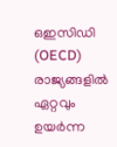ഒഇസിഡി (OECD) രാജ്യങ്ങളിൽ ഏറ്റവും ഉയർന്ന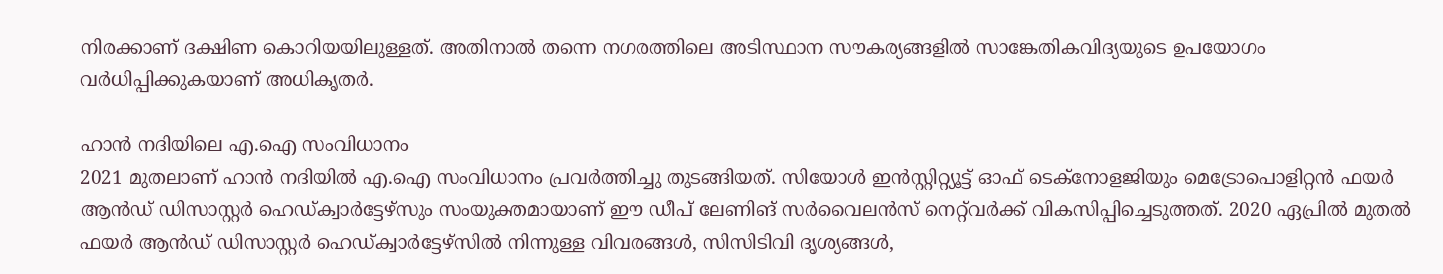നിരക്കാണ് ദക്ഷിണ കൊറിയയിലുള്ളത്. അതിനാൽ തന്നെ നഗരത്തിലെ അടിസ്ഥാന സൗകര്യങ്ങളിൽ സാങ്കേതികവിദ്യയുടെ ഉപയോഗം വർധിപ്പിക്കുകയാണ് അധികൃതർ.

ഹാൻ നദിയിലെ എ.ഐ സംവിധാനം
2021 മുതലാണ് ഹാൻ നദിയിൽ എ.ഐ സംവിധാനം പ്രവർത്തിച്ചു തുടങ്ങിയത്. സിയോൾ ഇൻസ്റ്റിറ്റ്യൂട്ട് ഓഫ് ടെക്നോളജിയും മെട്രോപൊളിറ്റൻ ഫയർ ആൻഡ് ഡിസാസ്റ്റർ ഹെഡ്ക്വാർട്ടേഴ്സും സംയുക്തമായാണ് ഈ ഡീപ് ലേണിങ് സർവൈലൻസ് നെറ്റ്‌വർക്ക് വികസിപ്പിച്ചെടുത്തത്. 2020 ഏപ്രിൽ മുതൽ ഫയർ ആൻഡ് ഡിസാസ്റ്റർ ഹെഡ്ക്വാർട്ടേഴ്സിൽ നിന്നുള്ള വിവരങ്ങൾ, സിസിടിവി ദൃശ്യങ്ങൾ,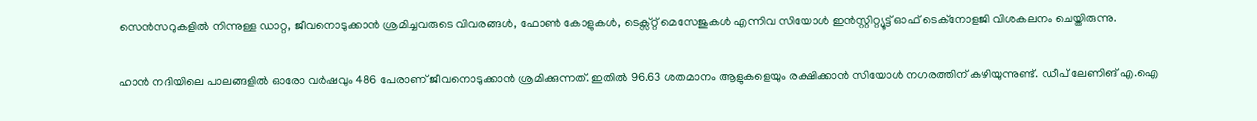സെൻസറുകളിൽ നിന്നുള്ള ഡാറ്റ, ജീവനൊടുക്കാൻ ശ്രമിച്ചവരുടെ വിവരങ്ങൾ, ഫോൺ കോളുകൾ, ടെക്സ്റ്റ് മെസേജുകൾ എന്നിവ സിയോൾ ഇൻസ്റ്റിറ്റ്യൂട്ട് ഓഫ് ടെക്നോളജി വിശകലനം ചെയ്തിരുന്നു.

ഹാൻ നദിയിലെ പാലങ്ങളിൽ ഓരോ വർഷവും 486 പേരാണ് ജീവനൊടുക്കാൻ ശ്രമിക്കുന്നത്. ഇതിൽ 96.63 ശതമാനം ആളുകളെയും രക്ഷിക്കാൻ സിയോൾ നഗരത്തിന് കഴിയുന്നുണ്ട്. ഡീപ് ലേണിങ് എ.ഐ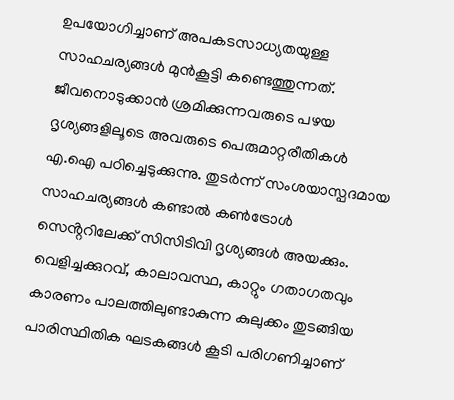ഉപയോഗിച്ചാണ് അപകടസാധ്യതയുള്ള സാഹചര്യങ്ങൾ മുൻകൂട്ടി കണ്ടെത്തുന്നത്. ജീവനൊടുക്കാൻ ശ്രമിക്കുന്നവരുടെ പഴയ ദൃശ്യങ്ങളിലൂടെ അവരുടെ പെരുമാറ്റരീതികൾ എ.ഐ പഠിച്ചെടുക്കുന്നു. തുടർന്ന് സംശയാസ്പദമായ സാഹചര്യങ്ങൾ കണ്ടാൽ കൺട്രോൾ സെൻ്ററിലേക്ക് സിസിടിവി ദൃശ്യങ്ങൾ അയക്കും. വെളിച്ചക്കുറവ്, കാലാവസ്ഥ, കാറ്റും ഗതാഗതവും കാരണം പാലത്തിലുണ്ടാകുന്ന കുലുക്കം തുടങ്ങിയ പാരിസ്ഥിതിക ഘടകങ്ങൾ കൂടി പരിഗണിച്ചാണ്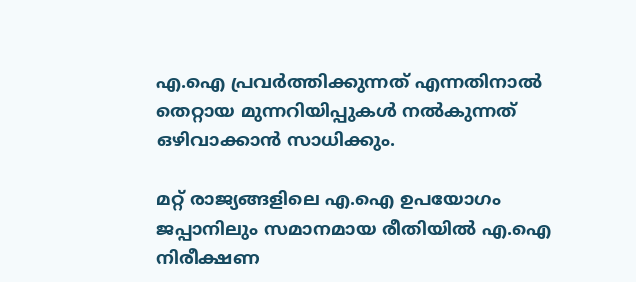എ.ഐ പ്രവർത്തിക്കുന്നത് എന്നതിനാൽ തെറ്റായ മുന്നറിയിപ്പുകൾ നൽകുന്നത് ഒഴിവാക്കാൻ സാധിക്കും.

മറ്റ് രാജ്യങ്ങളിലെ എ.ഐ ഉപയോഗം
ജപ്പാനിലും സമാനമായ രീതിയിൽ എ.ഐ നിരീക്ഷണ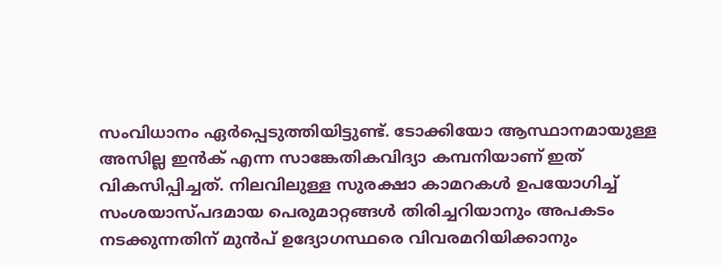സംവിധാനം ഏർപ്പെടുത്തിയിട്ടുണ്ട്. ടോക്കിയോ ആസ്ഥാനമായുള്ള അസില്ല ഇൻക് എന്ന സാങ്കേതികവിദ്യാ കമ്പനിയാണ് ഇത് വികസിപ്പിച്ചത്. നിലവിലുള്ള സുരക്ഷാ കാമറകൾ ഉപയോഗിച്ച് സംശയാസ്പദമായ പെരുമാറ്റങ്ങൾ തിരിച്ചറിയാനും അപകടം നടക്കുന്നതിന് മുൻപ് ഉദ്യോഗസ്ഥരെ വിവരമറിയിക്കാനും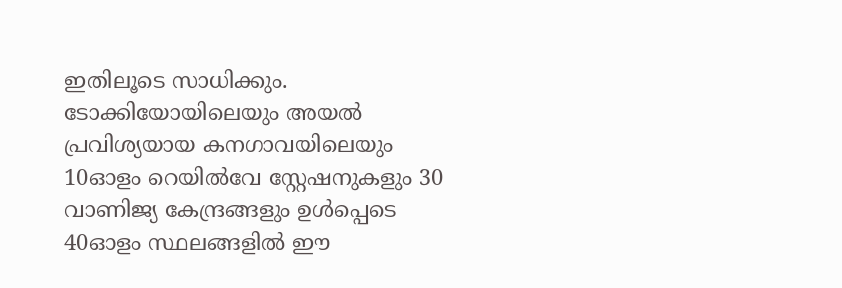ഇതിലൂടെ സാധിക്കും. ടോക്കിയോയിലെയും അയൽ പ്രവിശ്യയായ കനഗാവയിലെയും 10ഓളം റെയിൽവേ സ്റ്റേഷനുകളും 30 വാണിജ്യ കേന്ദ്രങ്ങളും ഉൾപ്പെടെ 40ഓളം സ്ഥലങ്ങളിൽ ഈ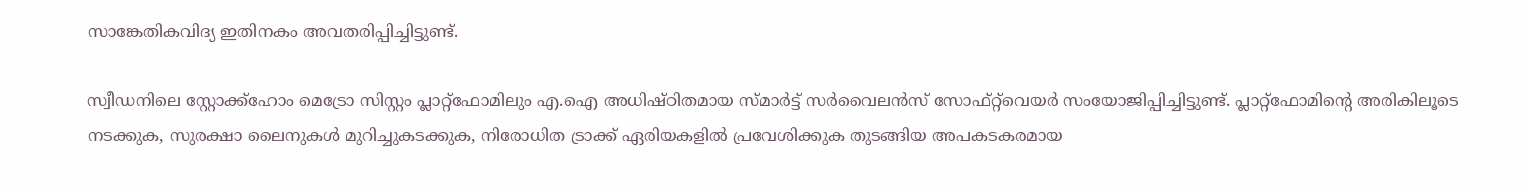സാങ്കേതികവിദ്യ ഇതിനകം അവതരിപ്പിച്ചിട്ടുണ്ട്.

സ്വീഡനിലെ സ്റ്റോക്ക്ഹോം മെട്രോ സിസ്റ്റം പ്ലാറ്റ്ഫോമിലും എ.ഐ അധിഷ്ഠിതമായ സ്മാർട്ട് സർവൈലൻസ് സോഫ്റ്റ്‌വെയർ സംയോജിപ്പിച്ചിട്ടുണ്ട്. പ്ലാറ്റ്ഫോമിൻ്റെ അരികിലൂടെ നടക്കുക, സുരക്ഷാ ലൈനുകൾ മുറിച്ചുകടക്കുക, നിരോധിത ട്രാക്ക് ഏരിയകളിൽ പ്രവേശിക്കുക തുടങ്ങിയ അപകടകരമായ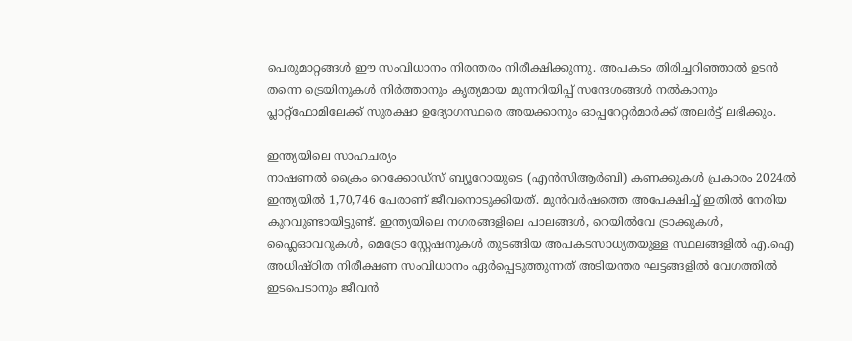പെരുമാറ്റങ്ങൾ ഈ സംവിധാനം നിരന്തരം നിരീക്ഷിക്കുന്നു. അപകടം തിരിച്ചറിഞ്ഞാൽ ഉടൻ തന്നെ ട്രെയിനുകൾ നിർത്താനും കൃത്യമായ മുന്നറിയിപ്പ് സന്ദേശങ്ങൾ നൽകാനും പ്ലാറ്റ്ഫോമിലേക്ക് സുരക്ഷാ ഉദ്യോഗസ്ഥരെ അയക്കാനും ഓപ്പറേറ്റർമാർക്ക് അലർട്ട് ലഭിക്കും.

ഇന്ത്യയിലെ സാഹചര്യം
നാഷണൽ ക്രൈം റെക്കോഡ്സ് ബ്യൂറോയുടെ (എൻസിആർബി) കണക്കുകൾ പ്രകാരം 2024ൽ ഇന്ത്യയിൽ 1,70,746 പേരാണ് ജീവനൊടുക്കിയത്. മുൻവർഷത്തെ അപേക്ഷിച്ച് ഇതിൽ നേരിയ കുറവുണ്ടായിട്ടുണ്ട്. ഇന്ത്യയിലെ നഗരങ്ങളിലെ പാലങ്ങൾ, റെയിൽവേ ട്രാക്കുകൾ, ഫ്ലൈഓവറുകൾ, മെട്രോ സ്റ്റേഷനുകൾ തുടങ്ങിയ അപകടസാധ്യതയുള്ള സ്ഥലങ്ങളിൽ എ.ഐ അധിഷ്ഠിത നിരീക്ഷണ സംവിധാനം ഏർപ്പെടുത്തുന്നത് അടിയന്തര ഘട്ടങ്ങളിൽ വേഗത്തിൽ ഇടപെടാനും ജീവൻ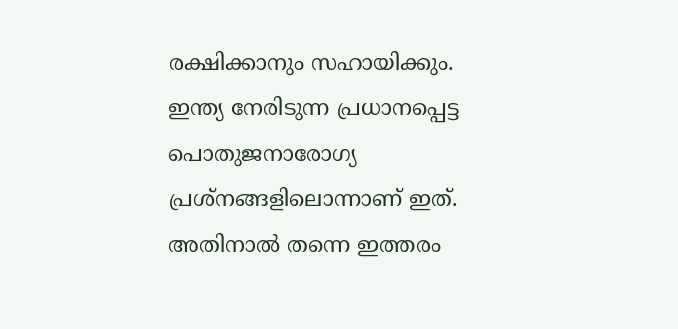രക്ഷിക്കാനും സഹായിക്കും. ഇന്ത്യ നേരിടുന്ന പ്രധാനപ്പെട്ട പൊതുജനാരോഗ്യ പ്രശ്നങ്ങളിലൊന്നാണ് ഇത്. അതിനാൽ തന്നെ ഇത്തരം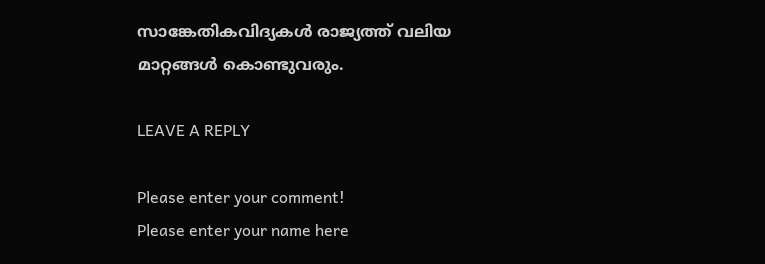സാങ്കേതികവിദ്യകൾ രാജ്യത്ത് വലിയ മാറ്റങ്ങൾ കൊണ്ടുവരും.

LEAVE A REPLY

Please enter your comment!
Please enter your name here